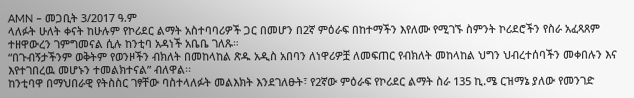AMN – መጋቢት 3/2017 ዓ.ም
ላለፉት ሁለት ቀናት ከሁሉም የኮሪደር ልማት አስተባባሪዎች ጋር በመሆን በ2ኛ ምዕራፍ በከተማችን እየለሙ የሚገኙ ስምንት ኮሪደሮችን የስራ አፈጻጸም ተዘዋውረን ገምግመናል ሲሉ ከንቲባ አዳነች አቤቤ ገለጹ።
“በጉብኝታችንም ወቅትም የወንዞችን ብክለት በመከላከል ጽዱ አዲስ አበባን ለነዋሪዎቿ ለመፍጠር የብክለት መከላከል ህግን ህብረተሰባችን መቀበሉን እና እየተገበረዉ መሆኑን ተመልክተናል” ብለዋል፡፡
ከንቲባዋ በማህበራዊ የትስስር ገፃቸው ባስተላለፉት መልእክት እንደገለፁት፣ የ2ኛው ምዕራፍ የኮሪደር ልማት ስራ 135 ኪ.ሜ ርዝማኔ ያለው የመንገድ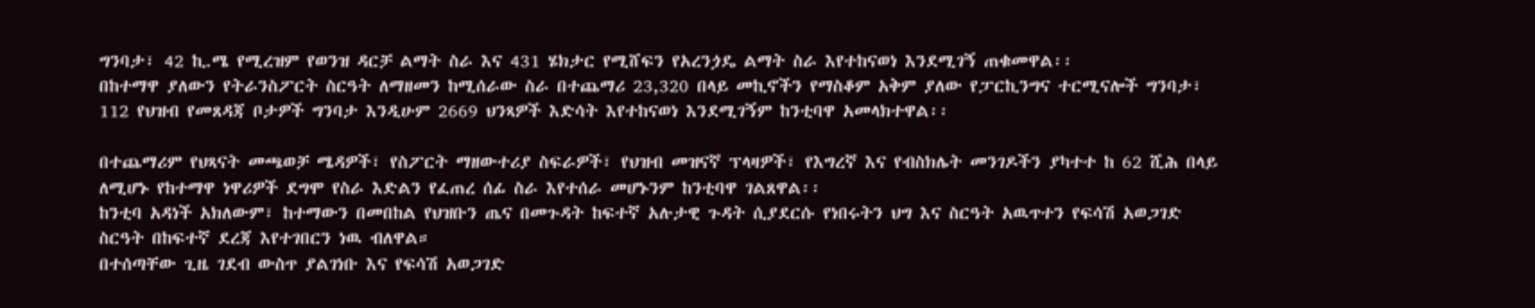ግንባታ፣ 42 ኪ.ሜ የሚረዝም የወንዝ ዳርቻ ልማት ስራ እና 431 ሄክታር የሚሸፍን የአረንጏዴ ልማት ስራ እየተከናወነ እንደሚገኝ ጠቁመዋል፡፡
በከተማዋ ያለውን የትራንስፖርት ስርዓት ለማዘመን ከሚሰራው ስራ በተጨማሪ 23,320 በላይ መኪኖችን የማስቆም አቅም ያለው የፓርኪንግና ተርሚናሎች ግንባታ፣ 112 የህዝብ የመጸዳጃ ቦታዎች ግንባታ እንዲሁም 2669 ህንጻዎች እድሳት እየተከናወነ እንደሚገኝም ከንቲባዋ አመላክተዋል፡፡

በተጨማሪም የህጻናት መጫወቻ ሜዳዎች፣ የስፖርት ማዘውተሪያ ስፍራዎች፣ የህዝብ መዝናኛ ፕላዛዎች፣ የእግረኛ እና የብስክሌት መንገዶችን ያካተተ ከ 62 ሺሕ በላይ ለሚሆኑ የከተማዋ ነዋሪዎች ደግሞ የስራ እድልን የፈጠረ ሰፊ ስራ እየተሰራ መሆኑንም ከንቲባዋ ገልጸዋል፡፡
ከንቲባ አዳነች አክለውም፣ ከተማውን በመበከል የህዝቡን ጤና በመጉዳት ከፍተኛ አሉታዊ ጉዳት ሲያደርሱ የነበሩትን ህግ እና ስርዓት አዉጥተን የፍሳሽ አወጋገድ ስርዓት በከፍተኛ ደረጃ እየተገበርን ነዉ ብለዋል።
በተሰጣቸው ጊዜ ገደብ ውስጥ ያልገነቡ እና የፍሳሽ አወጋገድ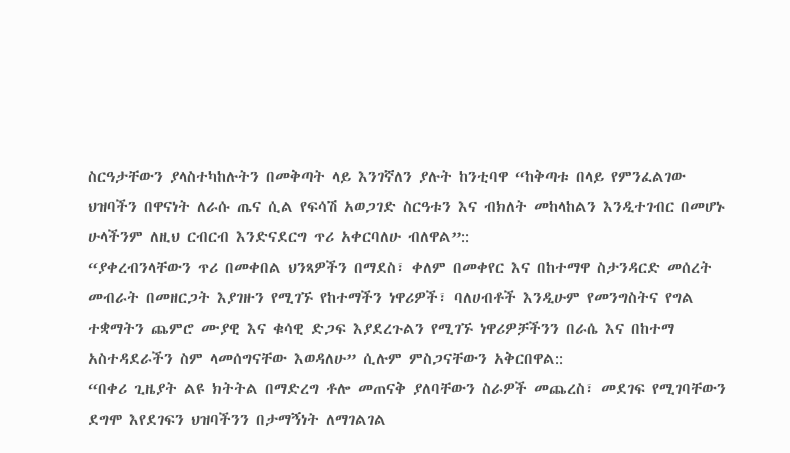ስርዓታቸውን ያላስተካከሉትን በመቅጣት ላይ እንገኛለን ያሉት ከንቲባዋ “ከቅጣቱ በላይ የምንፈልገው ህዝባችን በዋናነት ለራሱ ጤና ሲል የፍሳሽ አወጋገድ ስርዓቱን እና ብክለት መከላከልን እንዲተገብር በመሆኑ ሁላችንም ለዚህ ርብርብ እንድናደርግ ጥሪ አቀርባለሁ ብለዋል”::
“ያቀረብንላቸውን ጥሪ በመቀበል ህንጻዎችን በማደስ፣ ቀለም በመቀየር እና በከተማዋ ስታንዳርድ መሰረት መብራት በመዘርጋት እያገዙን የሚገኙ የከተማችን ነዋሪዎች፣ ባለሀብቶች እንዲሁም የመንግስትና የግል ተቋማትን ጨምሮ ሙያዊ እና ቁሳዊ ድጋፍ እያደረጉልን የሚገኙ ነዋሪዎቻችንን በራሴ እና በከተማ አስተዳደራችን ስም ላመሰግናቸው እወዳለሁ” ሲሉም ምስጋናቸውን አቅርበዋል::
“በቀሪ ጊዜያት ልዩ ክትትል በማድረግ ቶሎ መጠናቅ ያለባቸውን ስራዎች መጨረስ፣ መደገፍ የሚገባቸውን ደግሞ እየደገፍን ህዝባችንን በታማኝነት ለማገልገል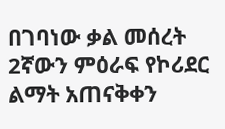በገባነው ቃል መሰረት 2ኛውን ምዕራፍ የኮሪደር ልማት አጠናቅቀን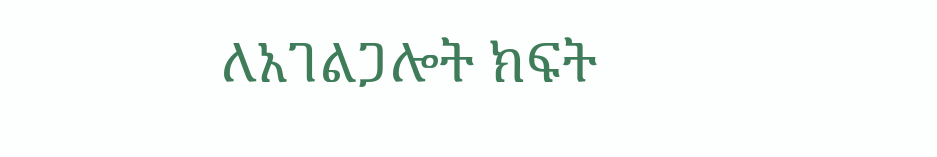ለአገልጋሎት ክፍት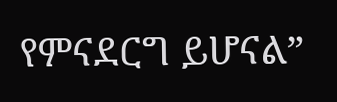የምናደርግ ይሆናል”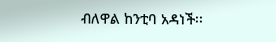ብለዋል ከንቲባ አዳነች፡፡